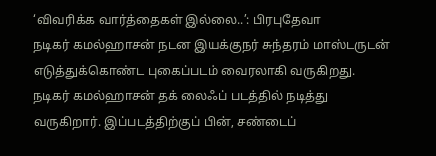‘விவரிக்க வார்த்தைகள் இல்லை..’: பிரபுதேவா
நடிகர் கமல்ஹாசன் நடன இயக்குநர் சுந்தரம் மாஸ்டருடன் எடுத்துக்கொண்ட புகைப்படம் வைரலாகி வருகிறது.
நடிகர் கமல்ஹாசன் தக் லைஃப் படத்தில் நடித்து வருகிறார். இப்படத்திற்குப் பின், சண்டைப்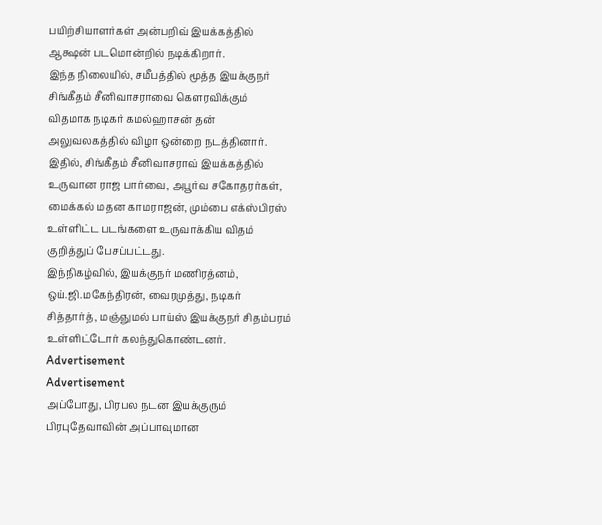பயிற்சியாளர்கள் அன்பறிவ் இயக்கத்தில் ஆக்ஷன் படமொன்றில் நடிக்கிறார்.
இந்த நிலையில், சமீபத்தில் மூத்த இயக்குநர் சிங்கீதம் சீனிவாசராவை கௌரவிக்கும் விதமாக நடிகர் கமல்ஹாசன் தன் அலுவலகத்தில் விழா ஒன்றை நடத்தினார். இதில், சிங்கீதம் சீனிவாசராவ் இயக்கத்தில் உருவான ராஜ பார்வை, அபூர்வ சகோதரர்கள், மைக்கல் மதன காமராஜன், மும்பை எக்ஸ்பிரஸ் உள்ளிட்ட படங்களை உருவாக்கிய விதம் குறித்துப் பேசப்பட்டது.
இந்நிகழ்வில், இயக்குநர் மணிரத்னம், ஒய்.ஜி.மகேந்திரன், வைரமுத்து, நடிகர் சித்தார்த், மஞ்ஞுமல் பாய்ஸ் இயக்குநர் சிதம்பரம் உள்ளிட்டோர் கலந்துகொண்டனர்.
Advertisement
Advertisement
அப்போது, பிரபல நடன இயக்குரும் பிரபுதேவாவின் அப்பாவுமான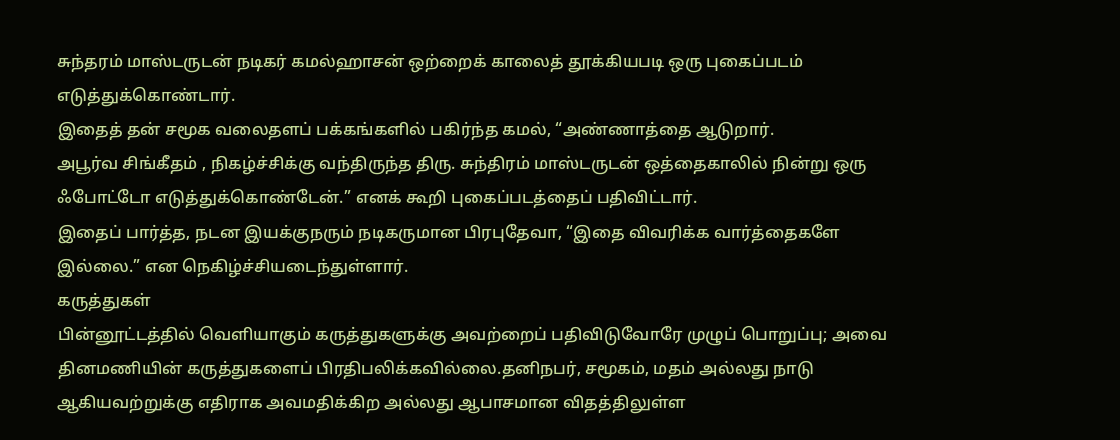சுந்தரம் மாஸ்டருடன் நடிகர் கமல்ஹாசன் ஒற்றைக் காலைத் தூக்கியபடி ஒரு புகைப்படம் எடுத்துக்கொண்டார்.
இதைத் தன் சமூக வலைதளப் பக்கங்களில் பகிர்ந்த கமல், “அண்ணாத்தை ஆடுறார்.
அபூர்வ சிங்கீதம் , நிகழ்ச்சிக்கு வந்திருந்த திரு. சுந்திரம் மாஸ்டருடன் ஒத்தைகாலில் நின்று ஒரு ஃபோட்டோ எடுத்துக்கொண்டேன்.” எனக் கூறி புகைப்படத்தைப் பதிவிட்டார்.
இதைப் பார்த்த, நடன இயக்குநரும் நடிகருமான பிரபுதேவா, “இதை விவரிக்க வார்த்தைகளே இல்லை.” என நெகிழ்ச்சியடைந்துள்ளார்.
கருத்துகள்
பின்னூட்டத்தில் வெளியாகும் கருத்துகளுக்கு அவற்றைப் பதிவிடுவோரே முழுப் பொறுப்பு; அவை தினமணியின் கருத்துகளைப் பிரதிபலிக்கவில்லை.தனிநபர், சமூகம், மதம் அல்லது நாடு ஆகியவற்றுக்கு எதிராக அவமதிக்கிற அல்லது ஆபாசமான விதத்திலுள்ள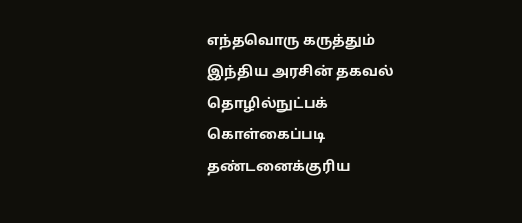எந்தவொரு கருத்தும் இந்திய அரசின் தகவல் தொழில்நுட்பக் கொள்கைப்படி தண்டனைக்குரிய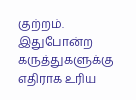குற்றம். இதுபோன்ற கருத்துகளுக்கு எதிராக உரிய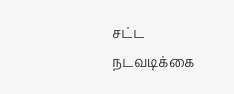சட்ட நடவடிக்கை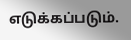எடுக்கப்படும்.